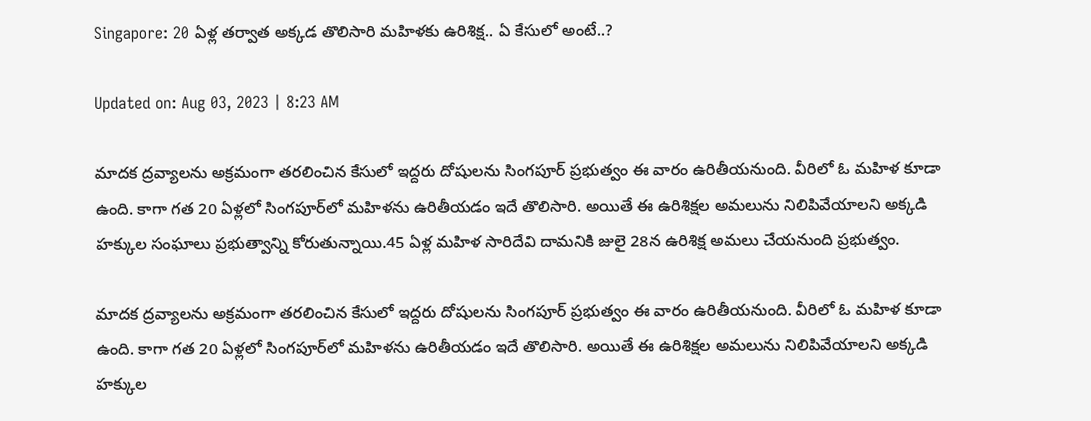Singapore: 20 ఏళ్ల తర్వాత అక్కడ తొలిసారి మహిళకు ఉరిశిక్ష.. ఏ కేసులో అంటే..?

Updated on: Aug 03, 2023 | 8:23 AM

మాదక ద్రవ్యాలను అక్రమంగా తరలించిన కేసులో ఇద్దరు దోషులను సింగపూర్‌ ప్రభుత్వం ఈ వారం ఉరితీయనుంది. వీరిలో ఓ మహిళ కూడా ఉంది. కాగా గత 20 ఏళ్లలో సింగపూర్‌లో మహిళను ఉరితీయడం ఇదే తొలిసారి. అయితే ఈ ఉరిశిక్షల అమలును నిలిపివేయాలని అక్కడి హక్కుల సంఘాలు ప్రభుత్వాన్ని కోరుతున్నాయి.45 ఏళ్ల మహిళ సారిదేవి దామనికి జులై 28న ఉరిశిక్ష అమలు చేయనుంది ప్రభుత్వం.

మాదక ద్రవ్యాలను అక్రమంగా తరలించిన కేసులో ఇద్దరు దోషులను సింగపూర్‌ ప్రభుత్వం ఈ వారం ఉరితీయనుంది. వీరిలో ఓ మహిళ కూడా ఉంది. కాగా గత 20 ఏళ్లలో సింగపూర్‌లో మహిళను ఉరితీయడం ఇదే తొలిసారి. అయితే ఈ ఉరిశిక్షల అమలును నిలిపివేయాలని అక్కడి హక్కుల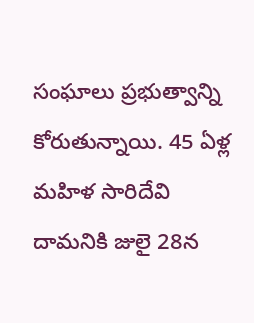సంఘాలు ప్రభుత్వాన్ని కోరుతున్నాయి. 45 ఏళ్ల మహిళ సారిదేవి దామనికి జులై 28న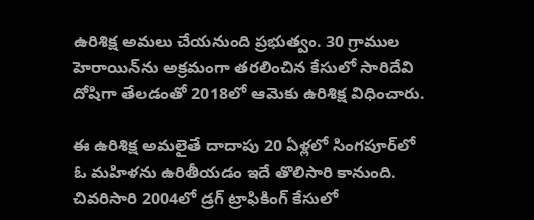ఉరిశిక్ష అమలు చేయనుంది ప్రభుత్వం. 30 గ్రాముల హెరాయిన్‌ను అక్రమంగా తరలించిన కేసులో సారిదేవి దోషిగా తేలడంతో 2018లో ఆమెకు ఉరిశిక్ష విధించారు.

ఈ ఉరిశిక్ష అమలైతే దాదాపు 20 ఏళ్లలో సింగపూర్‌లో ఓ మహిళను ఉరితీయడం ఇదే తొలిసారి కానుంది. చివరిసారి 2004లో డ్రగ్‌ ట్రాఫికింగ్‌ కేసులో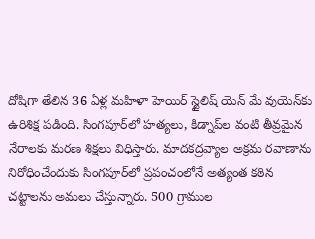దోషిగా తేలిన 36 ఏళ్ల మహిళా హెయిర్‌ స్టైలిష్‌ యెన్‌ మే వుయెన్‌కు ఉరిశిక్ష పడింది. సింగపూర్‌లో హత్యలు, కిడ్నాప్‌ల వంటి తీవ్రమైన నేరాలకు మరణ శిక్షలు విధిస్తారు. మాదకద్రవ్యాల అక్రమ రవాణాను నిరోధించేందుకు సింగపూర్‌లో ప్రపంచంలోనే అత్యంత కఠిన చట్టాలను అమలు చేస్తున్నారు. 500 గ్రాముల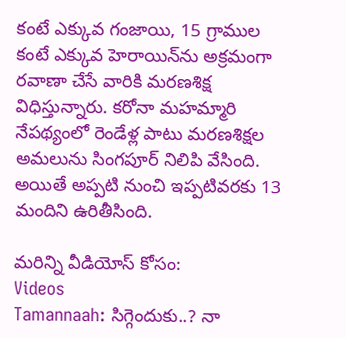కంటే ఎక్కువ గంజాయి, 15 గ్రాముల కంటే ఎక్కువ హెరాయిన్‌ను అక్రమంగా రవాణా చేసే వారికి మరణశిక్ష విధిస్తున్నారు. కరోనా మహమ్మారి నేపథ్యంలో రెండేళ్ల పాటు మరణశిక్షల అమలును సింగపూర్‌ నిలిపి వేసింది. అయితే అప్పటి నుంచి ఇప్పటివరకు 13 మందిని ఉరితీసింది.

మరిన్ని వీడియోస్ కోసం:
Videos
Tamannaah: సిగ్గెందుకు..? నా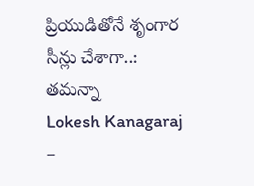ప్రియుడితోనే శృంగార సీన్లు చేశాగా..: తమన్నా
Lokesh Kanagaraj –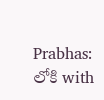Prabhas: లోకి with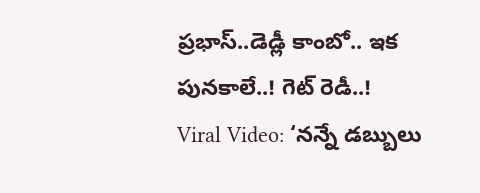ప్రభాస్‌..డెడ్లీ కాంబో.. ఇక పునకాలే..! గెట్ రెడీ..!
Viral Video: ‘నన్నే డబ్బులు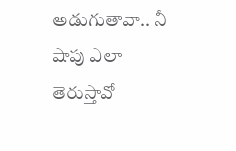అడుగుతావా.. నీ షాపు ఎలా తెరుస్తావో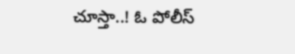చూస్తా..! ఓ పోలీస్‌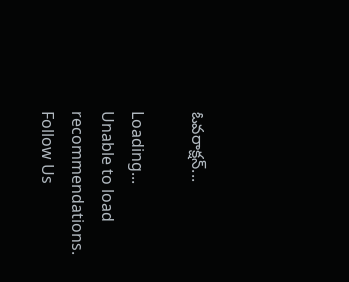ఓవరాక్షన్‌...

Loading...
Unable to load recommendations.
Follow Us